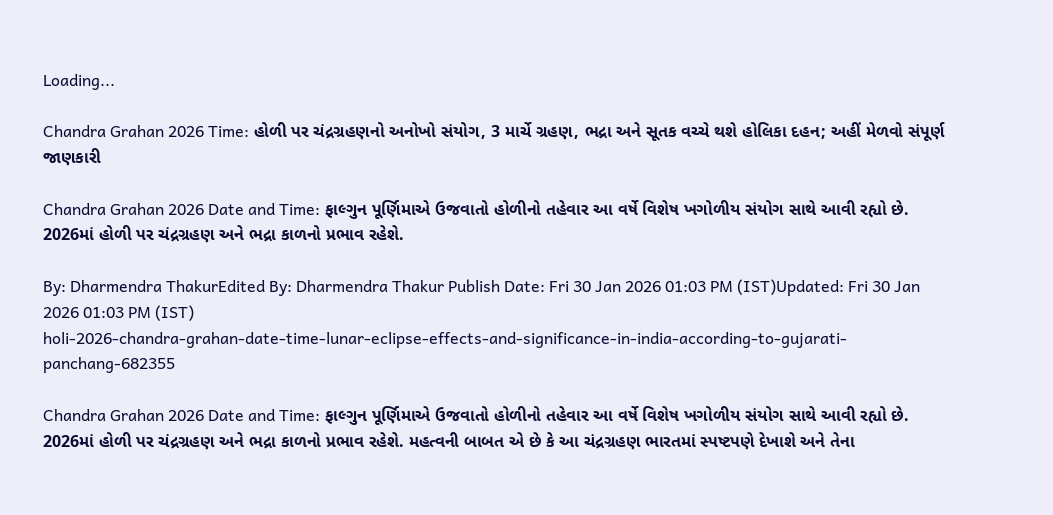Loading...

Chandra Grahan 2026 Time: હોળી પર ચંદ્રગ્રહણનો અનોખો સંયોગ, 3 માર્ચે ગ્રહણ, ભદ્રા અને સૂતક વચ્ચે થશે હોલિકા દહન; અહીં મેળવો સંપૂર્ણ જાણકારી

Chandra Grahan 2026 Date and Time: ફાલ્ગુન પૂર્ણિમાએ ઉજવાતો હોળીનો તહેવાર આ વર્ષે વિશેષ ખગોળીય સંયોગ સાથે આવી રહ્યો છે. 2026માં હોળી પર ચંદ્રગ્રહણ અને ભદ્રા કાળનો પ્રભાવ રહેશે.

By: Dharmendra ThakurEdited By: Dharmendra Thakur Publish Date: Fri 30 Jan 2026 01:03 PM (IST)Updated: Fri 30 Jan 2026 01:03 PM (IST)
holi-2026-chandra-grahan-date-time-lunar-eclipse-effects-and-significance-in-india-according-to-gujarati-panchang-682355

Chandra Grahan 2026 Date and Time: ફાલ્ગુન પૂર્ણિમાએ ઉજવાતો હોળીનો તહેવાર આ વર્ષે વિશેષ ખગોળીય સંયોગ સાથે આવી રહ્યો છે. 2026માં હોળી પર ચંદ્રગ્રહણ અને ભદ્રા કાળનો પ્રભાવ રહેશે. મહત્વની બાબત એ છે કે આ ચંદ્રગ્રહણ ભારતમાં સ્પષ્ટપણે દેખાશે અને તેના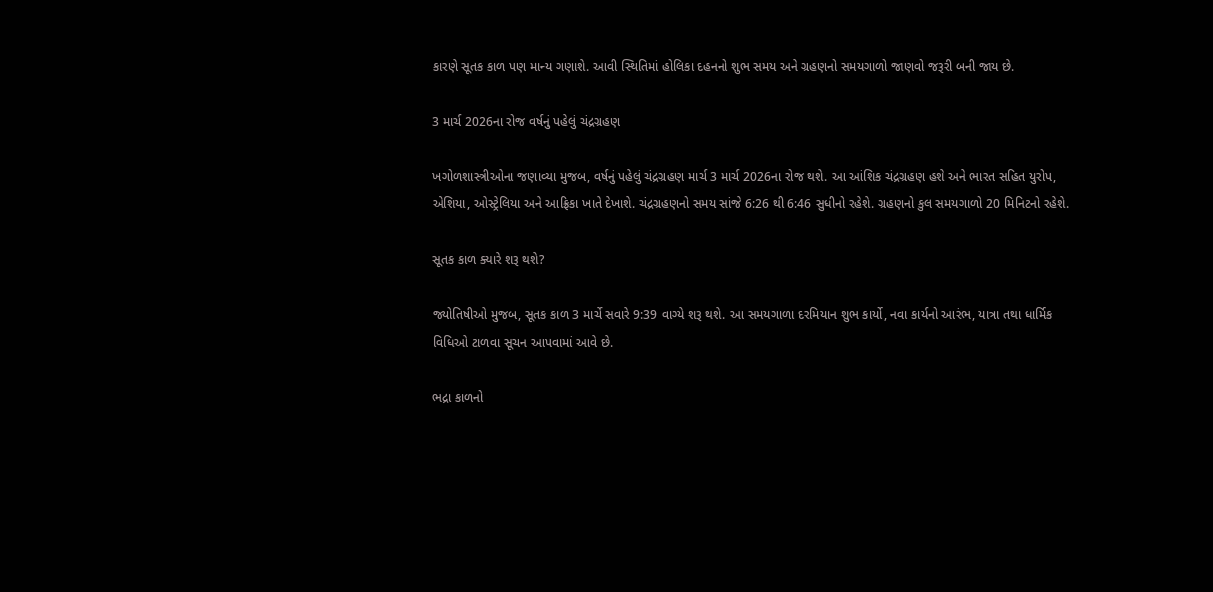કારણે સૂતક કાળ પણ માન્ય ગણાશે. આવી સ્થિતિમાં હોલિકા દહનનો શુભ સમય અને ગ્રહણનો સમયગાળો જાણવો જરૂરી બની જાય છે.

3 માર્ચ 2026ના રોજ વર્ષનું પહેલું ચંદ્રગ્રહણ

ખગોળશાસ્ત્રીઓના જણાવ્યા મુજબ, વર્ષનું પહેલું ચંદ્રગ્રહણ માર્ચ 3 માર્ચ 2026ના રોજ થશે. આ આંશિક ચંદ્રગ્રહણ હશે અને ભારત સહિત યુરોપ, એશિયા, ઓસ્ટ્રેલિયા અને આફ્રિકા ખાતે દેખાશે. ચંદ્રગ્રહણનો સમય સાંજે 6:26 થી 6:46 સુધીનો રહેશે. ગ્રહણનો કુલ સમયગાળો 20 મિનિટનો રહેશે.

સૂતક કાળ ક્યારે શરૂ થશે?

જ્યોતિષીઓ મુજબ, સૂતક કાળ 3 માર્ચે સવારે 9:39 વાગ્યે શરૂ થશે. આ સમયગાળા દરમિયાન શુભ કાર્યો, નવા કાર્યનો આરંભ, યાત્રા તથા ધાર્મિક વિધિઓ ટાળવા સૂચન આપવામાં આવે છે.

ભદ્રા કાળનો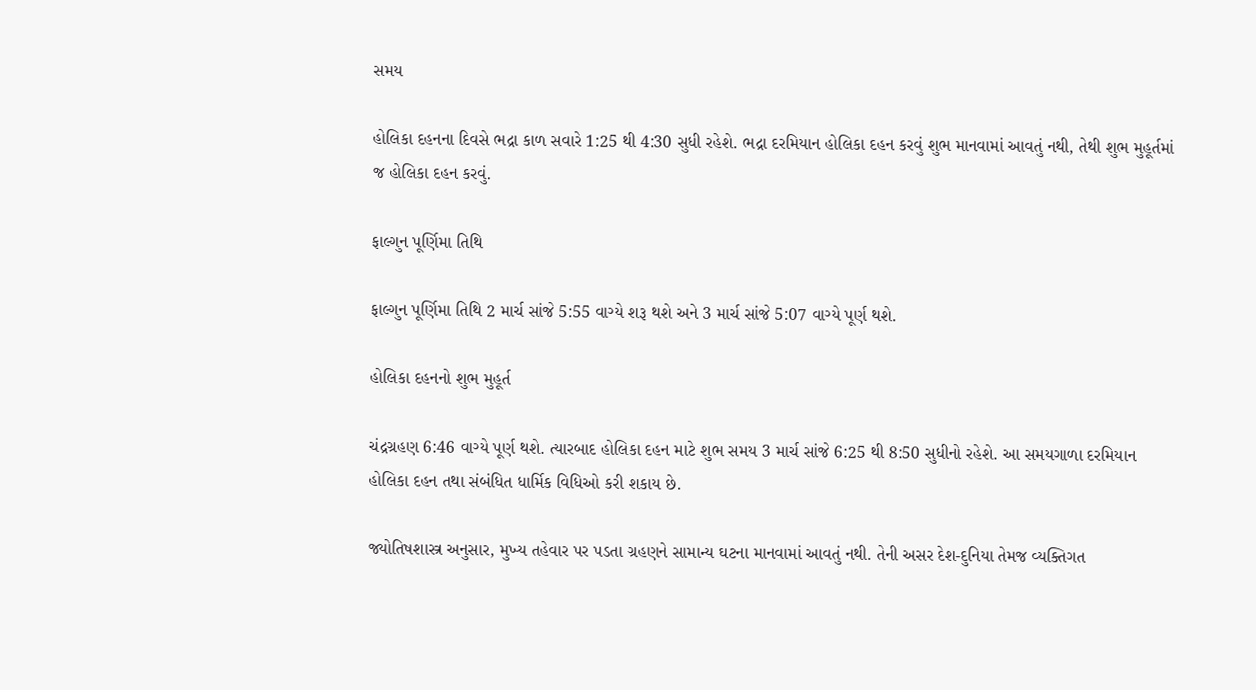સમય

હોલિકા દહનના દિવસે ભદ્રા કાળ સવારે 1:25 થી 4:30 સુધી રહેશે. ભદ્રા દરમિયાન હોલિકા દહન કરવું શુભ માનવામાં આવતું નથી, તેથી શુભ મુહૂર્તમાં જ હોલિકા દહન કરવું.

ફાલ્ગુન પૂર્ણિમા તિથિ

ફાલ્ગુન પૂર્ણિમા તિથિ 2 માર્ચ સાંજે 5:55 વાગ્યે શરૂ થશે અને 3 માર્ચ સાંજે 5:07 વાગ્યે પૂર્ણ થશે.

હોલિકા દહનનો શુભ મુહૂર્ત

ચંદ્રગ્રહણ 6:46 વાગ્યે પૂર્ણ થશે. ત્યારબાદ હોલિકા દહન માટે શુભ સમય 3 માર્ચ સાંજે 6:25 થી 8:50 સુધીનો રહેશે. આ સમયગાળા દરમિયાન હોલિકા દહન તથા સંબંધિત ધાર્મિક વિધિઓ કરી શકાય છે.

જ્યોતિષશાસ્ત્ર અનુસાર, મુખ્ય તહેવાર પર પડતા ગ્રહણને સામાન્ય ઘટના માનવામાં આવતું નથી. તેની અસર દેશ-દુનિયા તેમજ વ્યક્તિગત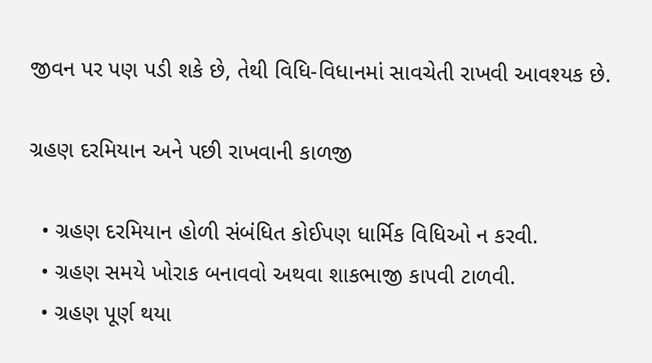જીવન પર પણ પડી શકે છે, તેથી વિધિ-વિધાનમાં સાવચેતી રાખવી આવશ્યક છે.

ગ્રહણ દરમિયાન અને પછી રાખવાની કાળજી

  • ગ્રહણ દરમિયાન હોળી સંબંધિત કોઈપણ ધાર્મિક વિધિઓ ન કરવી.
  • ગ્રહણ સમયે ખોરાક બનાવવો અથવા શાકભાજી કાપવી ટાળવી.
  • ગ્રહણ પૂર્ણ થયા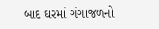બાદ ઘરમાં ગંગાજળનો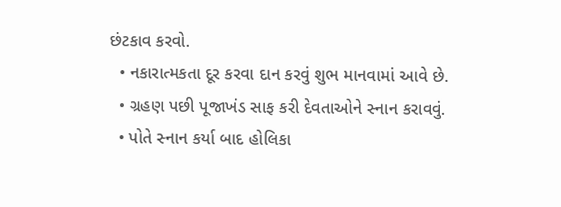છંટકાવ કરવો.
  • નકારાત્મકતા દૂર કરવા દાન કરવું શુભ માનવામાં આવે છે.
  • ગ્રહણ પછી પૂજાખંડ સાફ કરી દેવતાઓને સ્નાન કરાવવું.
  • પોતે સ્નાન કર્યા બાદ હોલિકા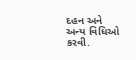દહન અને અન્ય વિધિઓ કરવી.